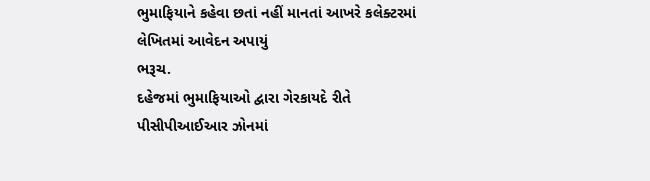ભુમાફિયાને કહેવા છતાં નહીં માનતાં આખરે કલેક્ટરમાં લેખિતમાં આવેદન અપાયું
ભરૂચ.
દહેજમાં ભુમાફિયાઓ દ્વારા ગેરકાયદે રીતે પીસીપીઆઈઆર ઝોનમાં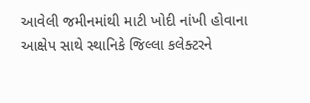આવેલી જમીનમાંથી માટી ખોદી નાંખી હોવાના આક્ષેપ સાથે સ્થાનિકે જિલ્લા કલેક્ટરને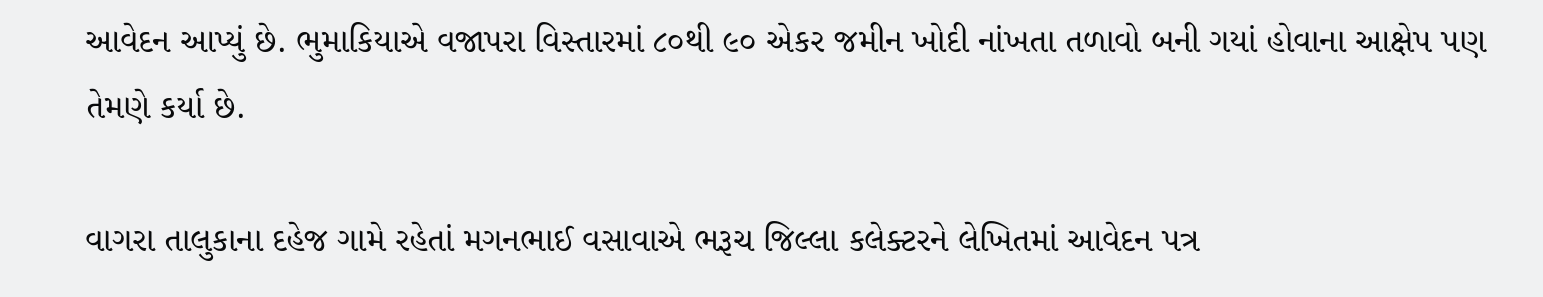આવેદન આપ્યું છે. ભુમાકિયાએ વજાપરા વિસ્તારમાં ૮૦થી ૯૦ એકર જમીન ખોદી નાંખતા તળાવો બની ગયાં હોવાના આક્ષેપ પણ તેમણે કર્યા છે.

વાગરા તાલુકાના દહેજ ગામે રહેતાં મગનભાઈ વસાવાએ ભરૂચ જિલ્લા કલેક્ટરને લેખિતમાં આવેદન પત્ર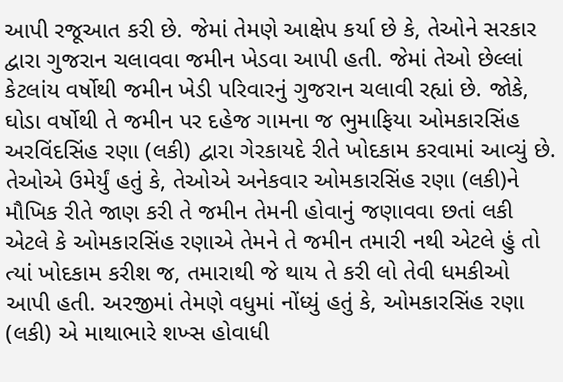આપી રજૂઆત કરી છે. જેમાં તેમણે આક્ષેપ કર્યા છે કે, તેઓને સરકાર દ્વારા ગુજરાન ચલાવવા જમીન ખેડવા આપી હતી. જેમાં તેઓ છેલ્લાં કેટલાંય વર્ષોથી જમીન ખેડી પરિવારનું ગુજરાન ચલાવી રહ્યાં છે. જોકે, ઘોડા વર્ષોથી તે જમીન પર દહેજ ગામના જ ભુમાફિયા ઓમકારસિંહ અરવિંદસિંહ રણા (લકી) દ્વારા ગેરકાયદે રીતે ખોદકામ કરવામાં આવ્યું છે. તેઓએ ઉમેર્યું હતું કે, તેઓએ અનેકવાર ઓમકારસિંહ રણા (લકી)ને મૌખિક રીતે જાણ કરી તે જમીન તેમની હોવાનું જણાવવા છતાં લકી એટલે કે ઓમકારસિંહ રણાએ તેમને તે જમીન તમારી નથી એટલે હું તો ત્યાં ખોદકામ કરીશ જ, તમારાથી જે થાય તે કરી લો તેવી ધમકીઓ આપી હતી. અરજીમાં તેમણે વધુમાં નોંધ્યું હતું કે, ઓમકારસિંહ રણા (લકી) એ માથાભારે શખ્સ હોવાધી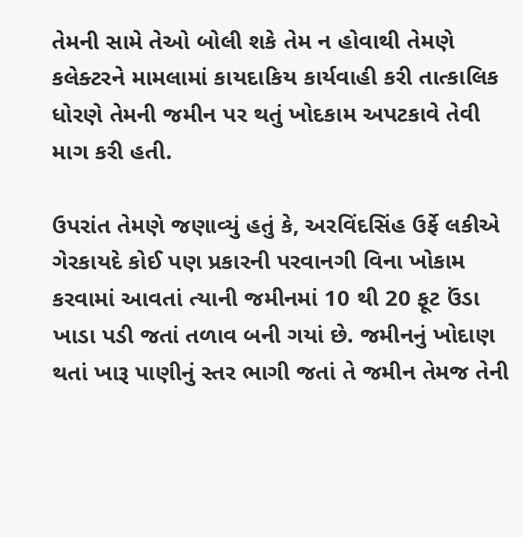તેમની સામે તેઓ બોલી શકે તેમ ન હોવાથી તેમણે કલેક્ટરને મામલામાં કાયદાકિય કાર્યવાહી કરી તાત્કાલિક ધોરણે તેમની જમીન પર થતું ખોદકામ અપટકાવે તેવી માગ કરી હતી.

ઉપરાંત તેમણે જણાવ્યું હતું કે, અરવિંદસિંહ ઉર્ફે લકીએ ગેરકાયદે કોઈ પણ પ્રકારની પરવાનગી વિના ખોકામ કરવામાં આવતાં ત્યાની જમીનમાં 10 થી 20 ફૂટ ઉંડા ખાડા પડી જતાં તળાવ બની ગયાં છે. જમીનનું ખોદાણ થતાં ખારૂ પાણીનું સ્તર ભાગી જતાં તે જમીન તેમજ તેની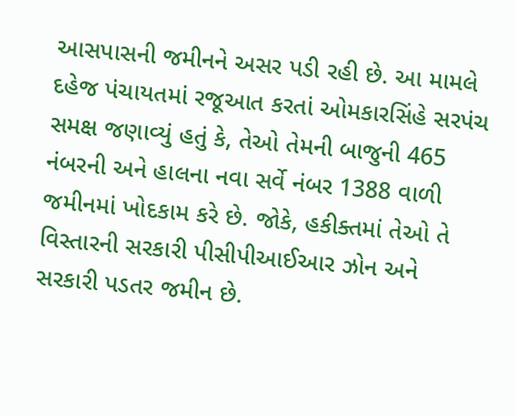આસપાસની જમીનને અસર પડી રહી છે. આ મામલે દહેજ પંચાયતમાં રજૂઆત કરતાં ઓમકારસિંહે સરપંચ સમક્ષ જણાવ્યું હતું કે, તેઓ તેમની બાજુની 465 નંબરની અને હાલના નવા સર્વે નંબર 1388 વાળી જમીનમાં ખોદકામ કરે છે. જોકે, હકીક્તમાં તેઓ તે વિસ્તારની સરકારી પીસીપીઆઈઆર ઝોન અને સરકારી પડતર જમીન છે.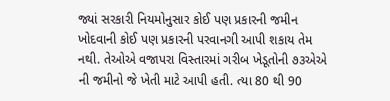જ્યાં સરકારી નિયમોનુસાર કોઈ પણ પ્રકારની જમીન ખોદવાની કોઈ પણ પ્રકારની પરવાનગી આપી શકાય તેમ નથી. તેઓએ વજાપરા વિસ્તારમાં ગરીબ ખેડૂતોની ૭૩એએ ની જમીનો જે ખેતી માટે આપી હતી. ત્યા 80 થી 90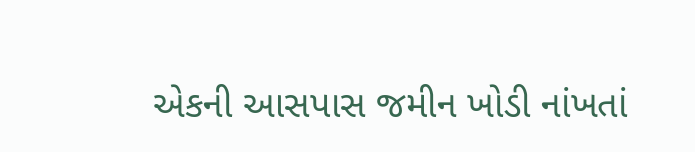એકની આસપાસ જમીન ખોડી નાંખતાં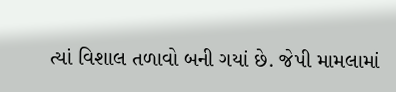ત્યાં વિશાલ તળાવો બની ગયાં છે. જેપી મામલામાં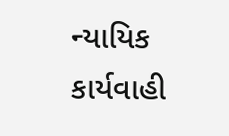ન્યાયિક કાર્યવાહી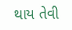થાય તેવી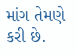માંગ તેમણે કરી છે.